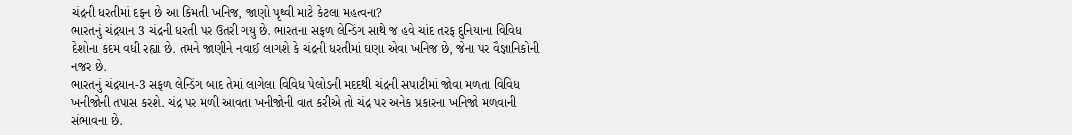ચંદ્રની ધરતીમાં દફન છે આ કિમતી ખનિજ, જાણો પૃથ્વી માટે કેટલા મહત્વના?
ભારતનું ચંદ્રયાન 3 ચંદ્રની ધરતી પર ઉતરી ગયુ છે. ભારતના સફળ લેન્ડિંગ સાથે જ હવે ચાંદ તરફ દુનિયાના વિવિધ દેશોના કદમ વધી રહ્યા છે. તમને જાણીને નવાઈ લાગશે કે ચંદ્રની ધરતીમાં ઘણા એવા ખનિજ છે, જેના પર વૈજ્ઞાનિકોની નજર છે.
ભારતનું ચંદ્રયાન-3 સફળ લેન્ડિંગ બાદ તેમાં લાગેલા વિવિધ પેલોડની મદદથી ચંદ્રની સપાટીમાં જોવા મળતા વિવિધ ખનીજોની તપાસ કરશે. ચંદ્ર પર મળી આવતા ખનીજોની વાત કરીએ તો ચંદ્ર પર અનેક પ્રકારના ખનિજો મળવાની સંભાવના છે.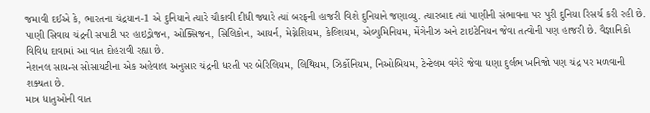જમાવી દઈએ કે, ભારતના ચંદ્રયાન-1 એ દુનિયાને ત્યારે ચૌકાવી દીધી જ્યારે ત્યાં બરફની હાજરી વિશે દુનિયાને જણાવ્યુ. ત્યારબાદ ત્યાં પાણીની સંભાવના પર પુરી દુનિયા રિસર્ચ કરી રહી છે.
પાણી સિવાય ચંદ્રની સપાટી પર હાઇડ્રોજન, ઓક્સિજન, સિલિકોન, આયર્ન, મેગ્નેશિયમ, કેલ્શિયમ, એલ્યુમિનિયમ, મેંગેનીઝ અને ટાઇટેનિયન જેવા તત્વોની પણ હાજરી છે. વૈજ્ઞાનિકો વિવિધ દાવામાં આ વાત દોહરાવી રહ્યા છે.
નેશનલ સાયન્સ સોસાયટીના એક અહેવાલ અનુસાર ચંદ્રની ધરતી પર બેરિલિયમ, લિથિયમ, ઝિર્કોનિયમ, નિઓબિયમ, ટેન્ટેલમ વગેરે જેવા ઘણા દુર્લભ ખનિજો પણ ચંદ્ર પર મળવાની શક્યતા છે.
માત્ર ધાતુઓની વાત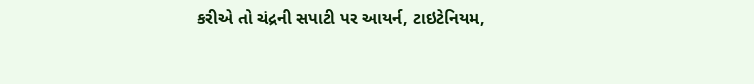કરીએ તો ચંદ્રની સપાટી પર આયર્ન, ટાઇટેનિયમ,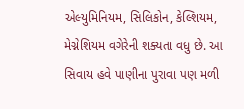એલ્યુમિનિયમ, સિલિકોન, કેલ્શિયમ, મેગ્નેશિયમ વગેરેની શક્યતા વધુ છે. આ સિવાય હવે પાણીના પુરાવા પણ મળી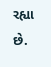રહ્યા છે.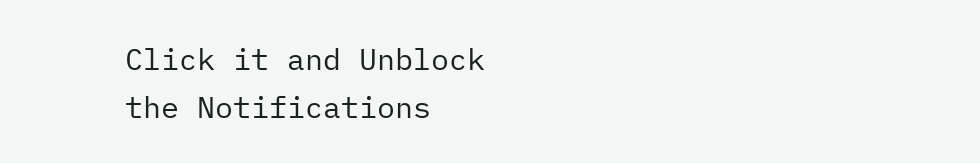Click it and Unblock the Notifications